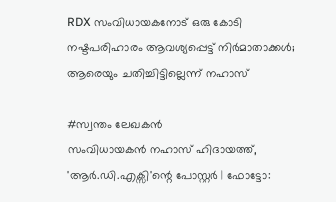RDX സംവിധായകനോട് ഒരു കോടി നഷ്ടപരിഹാരം ആവശ്യപ്പെട്ട് നിർമാതാക്കൾ; ആരെയും ചതിച്ചിട്ടില്ലെന്ന് നഹാസ്

#സ്വന്തം ലേഖകൻ
സംവിധായകൻ നഹാസ് ഹിദായത്ത്, 'ആർ.ഡി.എക്സി'ന്റെ പോസ്റ്റർ | ഫോട്ടോ: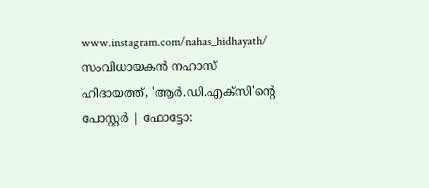www.instagram.com/nahas_hidhayath/
സംവിധായകൻ നഹാസ് ഹിദായത്ത്, 'ആർ.ഡി.എക്സി'ന്റെ പോസ്റ്റർ | ഫോട്ടോ: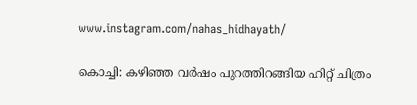www.instagram.com/nahas_hidhayath/

കൊച്ചി: കഴിഞ്ഞ വർഷം പുറത്തിറങ്ങിയ ഹിറ്റ് ചിത്രം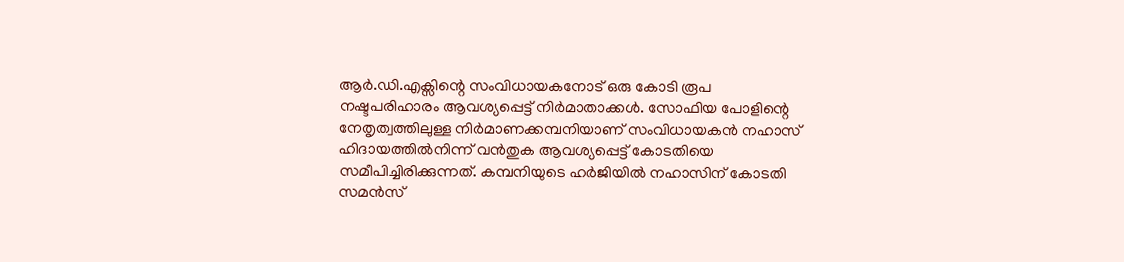ആർ.ഡി.എക്സിന്റെ സംവിധായകനോട് ഒരു കോടി രൂപ നഷ്ടപരിഹാരം ആവശ്യപ്പെട്ട് നിർമാതാക്കൾ. സോഫിയ പോളിന്റെ നേതൃത്വത്തിലുള്ള നിർമാണക്കമ്പനിയാണ് സംവിധായകൻ നഹാസ് ഹിദായത്തിൽനിന്ന് വൻതുക ആവശ്യപ്പെട്ട് കോടതിയെ സമീപിച്ചിരിക്കുന്നത്. കമ്പനിയുടെ ഹർജിയിൽ നഹാസിന് കോടതി സമൻസ്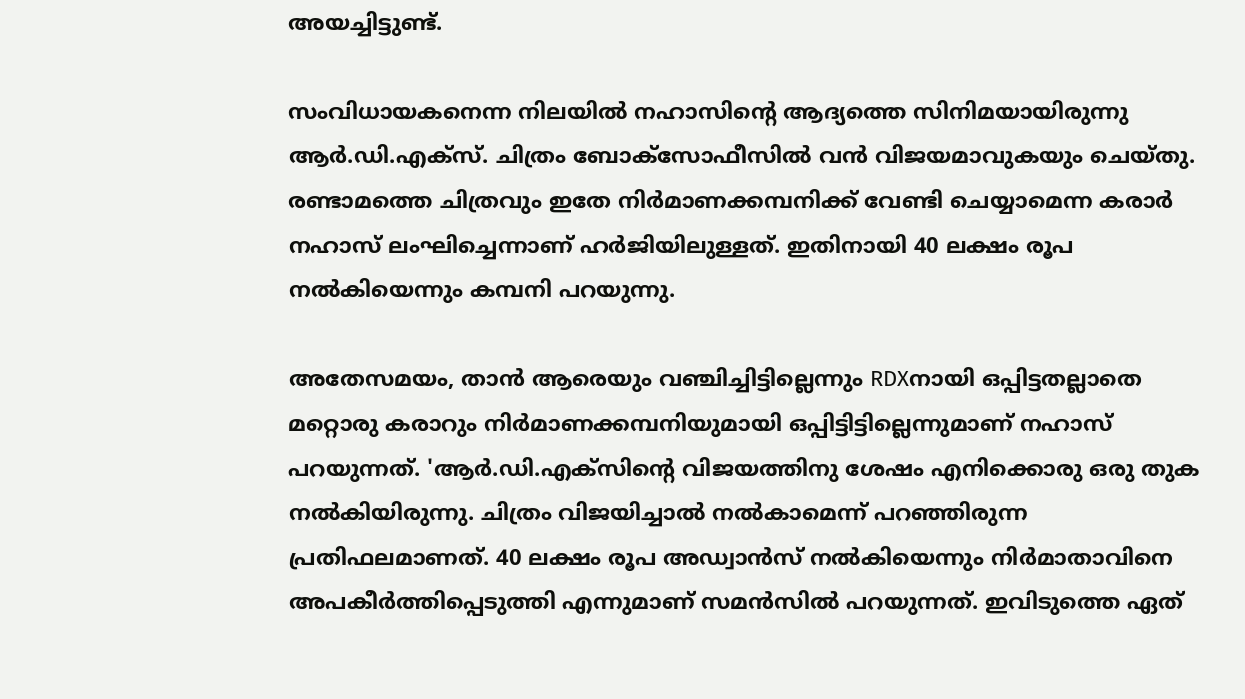അ‌യച്ചിട്ടുണ്ട്.

സംവിധായകനെന്ന നിലയിൽ നഹാസിന്റെ ആദ്യത്തെ സിനിമയായിരുന്നു ആർ.ഡി.എക്സ്. ചിത്രം ബോക്സോഫീസിൽ വൻ വിജയമാവുകയും ചെയ്തു. രണ്ടാമത്തെ ചിത്രവും ഇതേ നിർമാണക്കമ്പനിക്ക് വേണ്ടി ചെയ്യാമെന്ന കരാർ നഹാസ് ലംഘിച്ചെന്നാണ് ഹർജിയിലുള്ളത്. ഇതിനായി 40 ലക്ഷം രൂപ നൽകിയെന്നും കമ്പനി പറയുന്നു.

അ‌തേസമയം, താൻ ആരെയും വഞ്ചിച്ചിട്ടില്ലെന്നും RDXനായി ഒപ്പിട്ടതല്ലാതെ മറ്റൊരു കരാറും നിർമാണക്കമ്പനിയുമായി ഒപ്പിട്ടിട്ടില്ലെന്നുമാണ് നഹാസ് പറയുന്നത്. 'ആർ.ഡി.എക്സിന്റെ വിജയത്തിനു ശേഷം എനിക്കൊരു ഒരു തുക നൽകിയിരുന്നു. ചിത്രം വിജയിച്ചാൽ നൽകാമെന്ന് പറഞ്ഞിരുന്ന പ്രതിഫലമാണത്. 40 ലക്ഷം രൂപ അ‌ഡ്വാൻസ് നൽകിയെന്നും നിർമാതാവിനെ അ‌പകീർത്തിപ്പെടുത്തി എന്നുമാണ് സമൻസിൽ പറയുന്നത്. ഇവിടുത്തെ ഏത്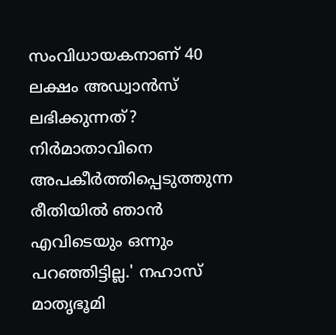സംവിധായകനാണ് 40 ലക്ഷം അ‌ഡ്വാൻസ് ലഭിക്കുന്നത്? നിർമാതാവിനെ അ‌പകീർത്തിപ്പെടുത്തുന്ന രീതിയിൽ ഞാൻ എവിടെയും ഒന്നും പറഞ്ഞിട്ടില്ല.' നഹാസ് മാതൃഭൂമി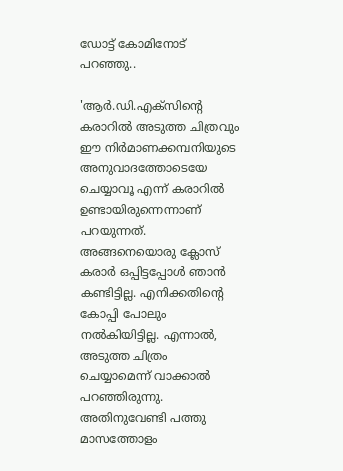ഡോട്ട് കോമിനോട് പറഞ്ഞു..

'ആർ.ഡി.എക്സിന്റെ കരാറിൽ അ‌ടുത്ത ചിത്രവും ഈ നിർമാണക്കമ്പനിയുടെ അ‌നുവാദത്തോടെയേ ചെയ്യാവൂ എന്ന് കരാറിൽ ഉണ്ടായിരുന്നെന്നാണ് പറയുന്നത്. അ‌ങ്ങനെയൊരു ക്ലോസ് കരാർ ഒപ്പിട്ടപ്പോൾ ഞാൻ കണ്ടിട്ടില്ല. എനിക്കതിന്റെ കോപ്പി പോലും നൽകിയിട്ടില്ല. എന്നാൽ, അ‌ടുത്ത ചിത്രം ചെയ്യാമെന്ന് വാക്കാൽ പറഞ്ഞിരുന്നു. അ‌തിനുവേണ്ടി പത്തു മാസത്തോളം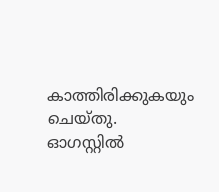കാത്തിരിക്കുകയും ചെയ്തു. ഓഗസ്റ്റിൽ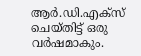ആർ.ഡി.എക്സ് ചെയ്തിട്ട് ഒരു വർഷമാകും.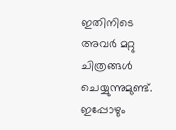ഇതിനിടെ അ‌വർ മറ്റു ചിത്രങ്ങൾ ചെയ്യുന്നുമുണ്ട്. ഇപ്പോഴും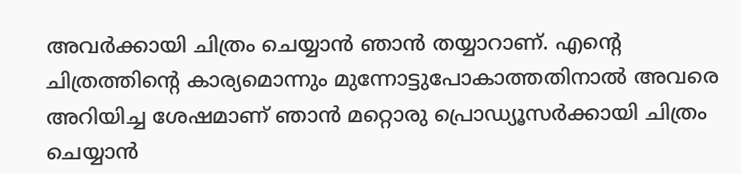അ‌വർക്കായി ചിത്രം ചെയ്യാൻ ഞാൻ തയ്യാറാണ്. എന്റെ ചിത്രത്തിന്റെ കാര്യമൊന്നും മുന്നോട്ടുപോകാത്തതിനാൽ അ‌വരെ അ‌റിയിച്ച ശേഷമാണ് ഞാൻ മറ്റൊരു പ്രൊഡ്യൂസർക്കായി ചിത്രം ചെയ്യാൻ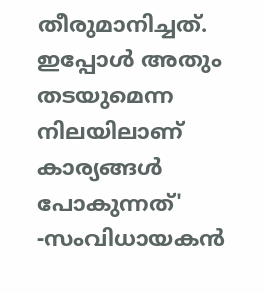തീരുമാനിച്ചത്. ഇപ്പോൾ അ‌തും തടയുമെന്ന നിലയിലാണ് കാര്യങ്ങൾ പോകുന്നത്' -സംവിധായകൻ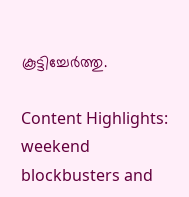കൂട്ടിച്ചേർത്തു.

Content Highlights: weekend blockbusters and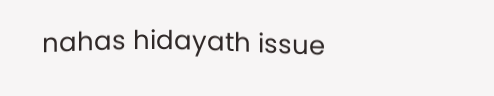nahas hidayath issue